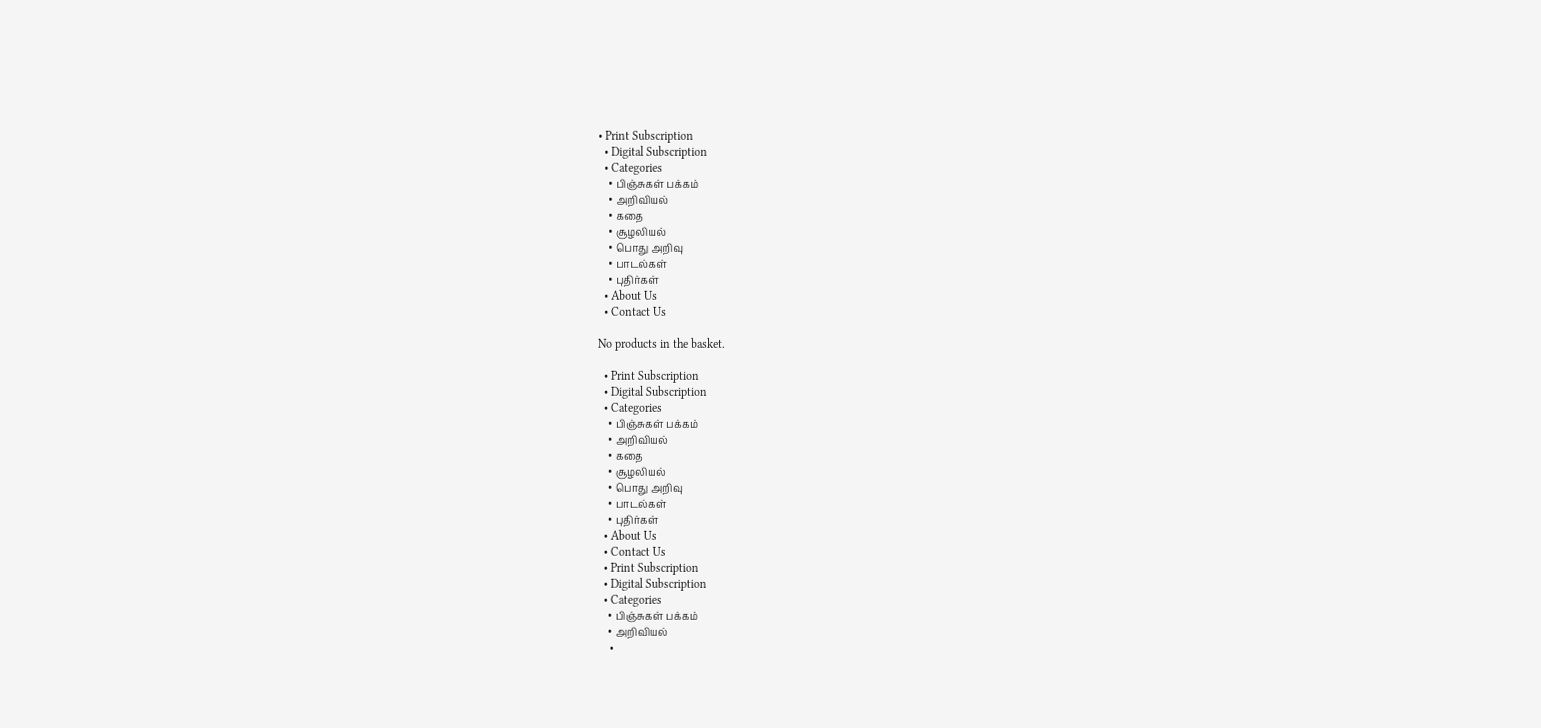• Print Subscription
  • Digital Subscription
  • Categories
    • பிஞ்சுகள் பக்கம்
    • அறிவியல்
    • கதை
    • சூழலியல்
    • பொது அறிவு
    • பாடல்கள்
    • புதிர்கள்
  • About Us
  • Contact Us

No products in the basket.

  • Print Subscription
  • Digital Subscription
  • Categories
    • பிஞ்சுகள் பக்கம்
    • அறிவியல்
    • கதை
    • சூழலியல்
    • பொது அறிவு
    • பாடல்கள்
    • புதிர்கள்
  • About Us
  • Contact Us
  • Print Subscription
  • Digital Subscription
  • Categories
    • பிஞ்சுகள் பக்கம்
    • அறிவியல்
    •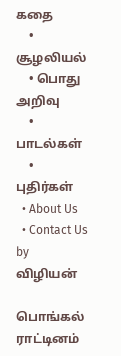கதை
    • சூழலியல்
    • பொது அறிவு
    • பாடல்கள்
    • புதிர்கள்
  • About Us
  • Contact Us
by விழியன்

பொங்கல் ராட்டினம்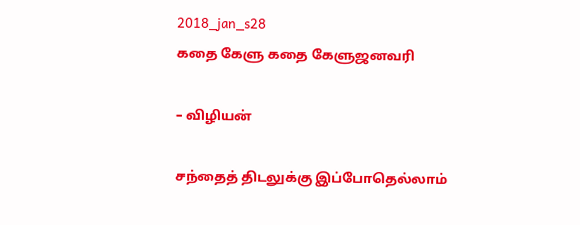2018_jan_s28
கதை கேளு கதை கேளுஜனவரி

– விழியன்

சந்தைத் திடலுக்கு இப்போதெல்லாம்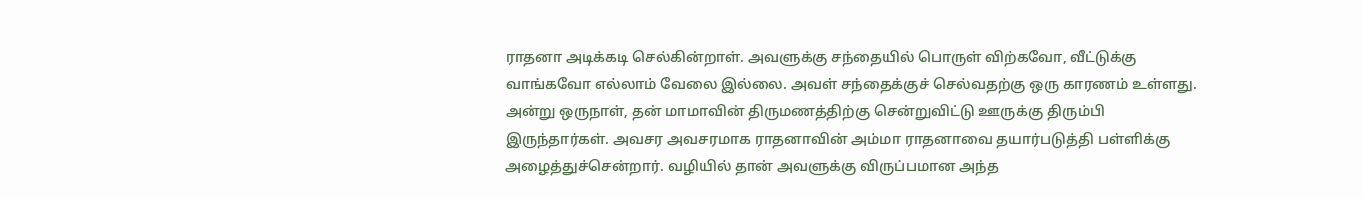ராதனா அடிக்கடி செல்கின்றாள். அவளுக்கு சந்தையில் பொருள் விற்கவோ, வீட்டுக்கு வாங்கவோ எல்லாம் வேலை இல்லை. அவள் சந்தைக்குச் செல்வதற்கு ஒரு காரணம் உள்ளது. அன்று ஒருநாள், தன் மாமாவின் திருமணத்திற்கு சென்றுவிட்டு ஊருக்கு திரும்பி இருந்தார்கள். அவசர அவசரமாக ராதனாவின் அம்மா ராதனாவை தயார்படுத்தி பள்ளிக்கு அழைத்துச்சென்றார். வழியில் தான் அவளுக்கு விருப்பமான அந்த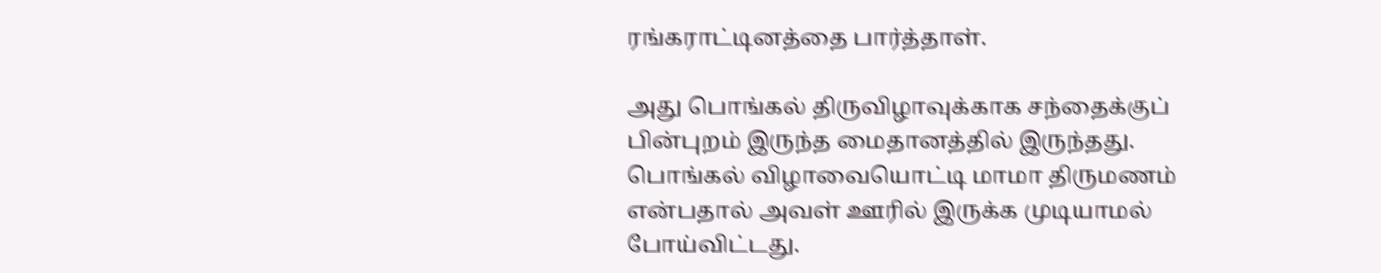ரங்கராட்டினத்தை பார்த்தாள்.

அது பொங்கல் திருவிழாவுக்காக சந்தைக்குப் பின்புறம் இருந்த மைதானத்தில் இருந்தது. பொங்கல் விழாவையொட்டி மாமா திருமணம் என்பதால் அவள் ஊரில் இருக்க முடியாமல் போய்விட்டது.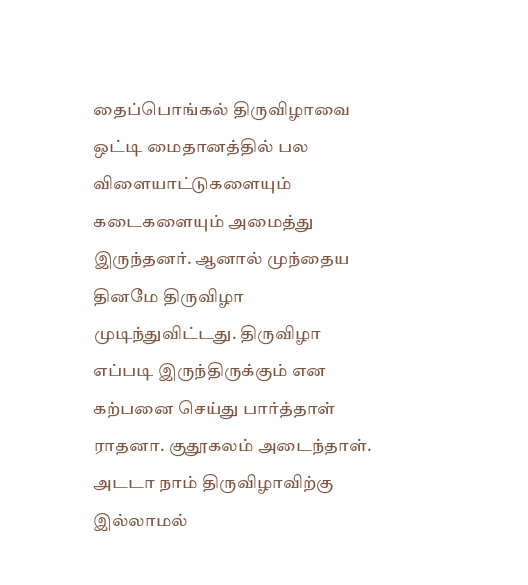தைப்பொங்கல் திருவிழாவை ஒட்டி மைதானத்தில் பல விளையாட்டுகளையும் கடைகளையும் அமைத்து இருந்தனர். ஆனால் முந்தைய தினமே திருவிழா முடிந்துவிட்டது. திருவிழா எப்படி இருந்திருக்கும் என கற்பனை செய்து பார்த்தாள் ராதனா. குதூகலம் அடைந்தாள். அடடா நாம் திருவிழாவிற்கு இல்லாமல்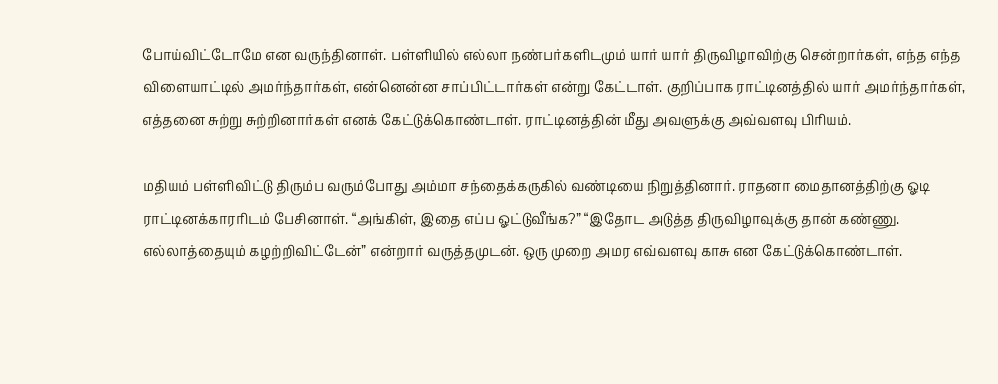போய்விட்டோமே என வருந்தினாள். பள்ளியில் எல்லா நண்பர்களிடமும் யார் யார் திருவிழாவிற்கு சென்றார்கள், எந்த எந்த விளையாட்டில் அமர்ந்தார்கள், என்னென்ன சாப்பிட்டார்கள் என்று கேட்டாள். குறிப்பாக ராட்டினத்தில் யார் அமர்ந்தார்கள், எத்தனை சுற்று சுற்றினார்கள் எனக் கேட்டுக்கொண்டாள். ராட்டினத்தின் மீது அவளுக்கு அவ்வளவு பிரியம்.

மதியம் பள்ளிவிட்டு திரும்ப வரும்போது அம்மா சந்தைக்கருகில் வண்டியை நிறுத்தினார். ராதனா மைதானத்திற்கு ஓடி ராட்டினக்காரரிடம் பேசினாள். “அங்கிள், இதை எப்ப ஓட்டுவீங்க?” “இதோட அடுத்த திருவிழாவுக்கு தான் கண்ணு. எல்லாத்தையும் கழற்றிவிட்டேன்” என்றார் வருத்தமுடன். ஒரு முறை அமர எவ்வளவு காசு என கேட்டுக்கொண்டாள்.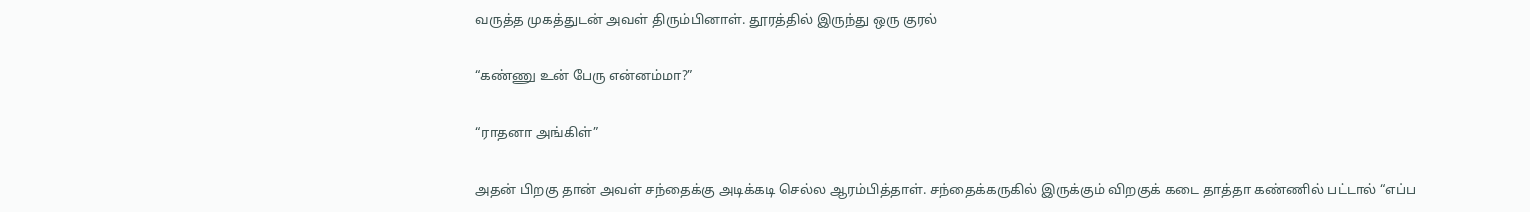வருத்த முகத்துடன் அவள் திரும்பினாள். தூரத்தில் இருந்து ஒரு குரல்

“கண்ணு உன் பேரு என்னம்மா?”

“ராதனா அங்கிள்”

அதன் பிறகு தான் அவள் சந்தைக்கு அடிக்கடி செல்ல ஆரம்பித்தாள். சந்தைக்கருகில் இருக்கும் விறகுக் கடை தாத்தா கண்ணில் பட்டால் “எப்ப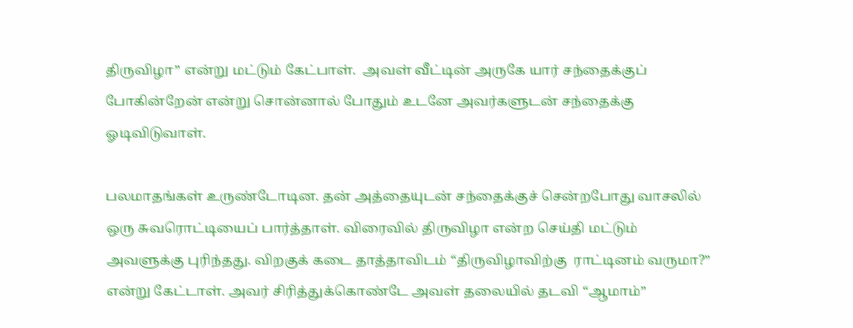திருவிழா” என்று மட்டும் கேட்பாள்.  அவள் வீட்டின் அருகே யார் சந்தைக்குப் போகின்றேன் என்று சொன்னால் போதும் உடனே அவர்களுடன் சந்தைக்கு ஓடிவிடுவாள்.

பலமாதங்கள் உருண்டோடின. தன் அத்தையுடன் சந்தைக்குச் சென்றபோது வாசலில் ஒரு சுவரொட்டியைப் பார்த்தாள். விரைவில் திருவிழா என்ற செய்தி மட்டும் அவளுக்கு புரிந்தது. விறகுக் கடை தாத்தாவிடம் “திருவிழாவிற்கு  ராட்டினம் வருமா?” என்று கேட்டாள். அவர் சிரித்துக்கொண்டே அவள் தலையில் தடவி “ஆமாம்”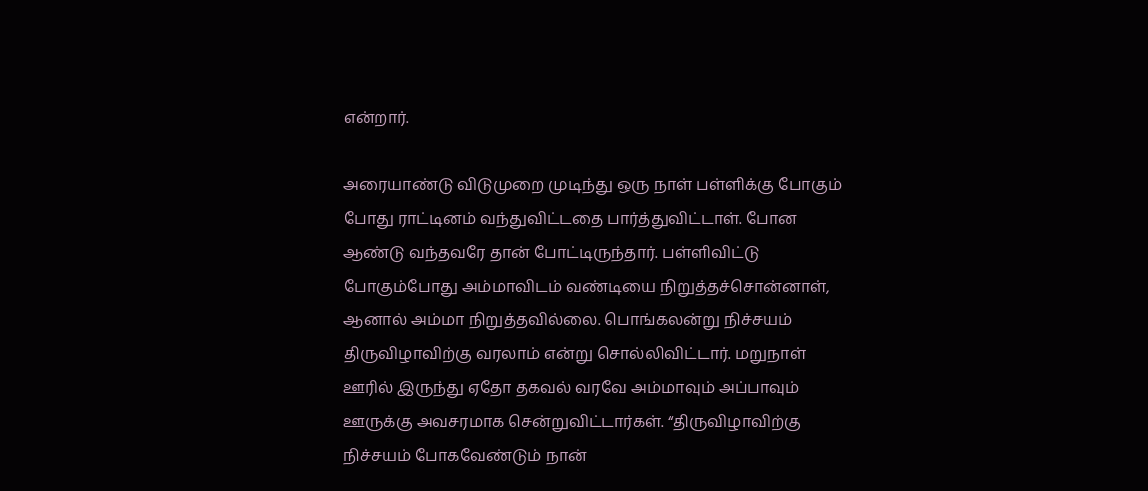என்றார்.

அரையாண்டு விடுமுறை முடிந்து ஒரு நாள் பள்ளிக்கு போகும் போது ராட்டினம் வந்துவிட்டதை பார்த்துவிட்டாள். போன ஆண்டு வந்தவரே தான் போட்டிருந்தார். பள்ளிவிட்டு போகும்போது அம்மாவிடம் வண்டியை நிறுத்தச்சொன்னாள், ஆனால் அம்மா நிறுத்தவில்லை. பொங்கலன்று நிச்சயம் திருவிழாவிற்கு வரலாம் என்று சொல்லிவிட்டார். மறுநாள் ஊரில் இருந்து ஏதோ தகவல் வரவே அம்மாவும் அப்பாவும் ஊருக்கு அவசரமாக சென்றுவிட்டார்கள். “திருவிழாவிற்கு நிச்சயம் போகவேண்டும் நான்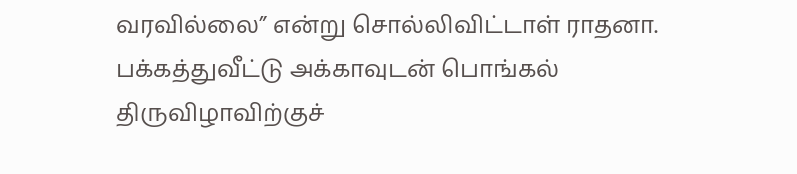வரவில்லை” என்று சொல்லிவிட்டாள் ராதனா. பக்கத்துவீட்டு அக்காவுடன் பொங்கல் திருவிழாவிற்குச்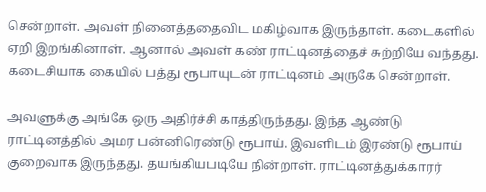சென்றாள். அவள் நினைத்ததைவிட மகிழ்வாக இருந்தாள். கடைகளில் ஏறி இறங்கினாள். ஆனால் அவள் கண் ராட்டினத்தைச் சுற்றியே வந்தது. கடைசியாக கையில் பத்து ரூபாயுடன் ராட்டினம் அருகே சென்றாள்.

அவளுக்கு அங்கே ஒரு அதிர்ச்சி காத்திருந்தது. இந்த ஆண்டு ராட்டினத்தில் அமர பன்னிரெண்டு ரூபாய். இவளிடம் இரண்டு ரூபாய் குறைவாக இருந்தது. தயங்கியபடியே நின்றாள். ராட்டினத்துக்காரர்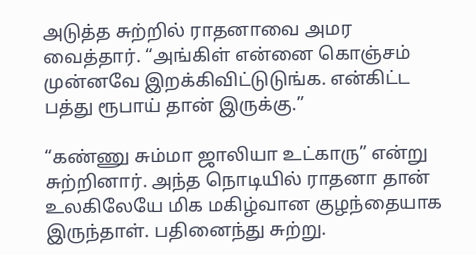அடுத்த சுற்றில் ராதனாவை அமர வைத்தார். “அங்கிள் என்னை கொஞ்சம் முன்னவே இறக்கிவிட்டுடுங்க. என்கிட்ட பத்து ரூபாய் தான் இருக்கு.”

“கண்ணு சும்மா ஜாலியா உட்காரு” என்று சுற்றினார். அந்த நொடியில் ராதனா தான் உலகிலேயே மிக மகிழ்வான குழந்தையாக இருந்தாள். பதினைந்து சுற்று.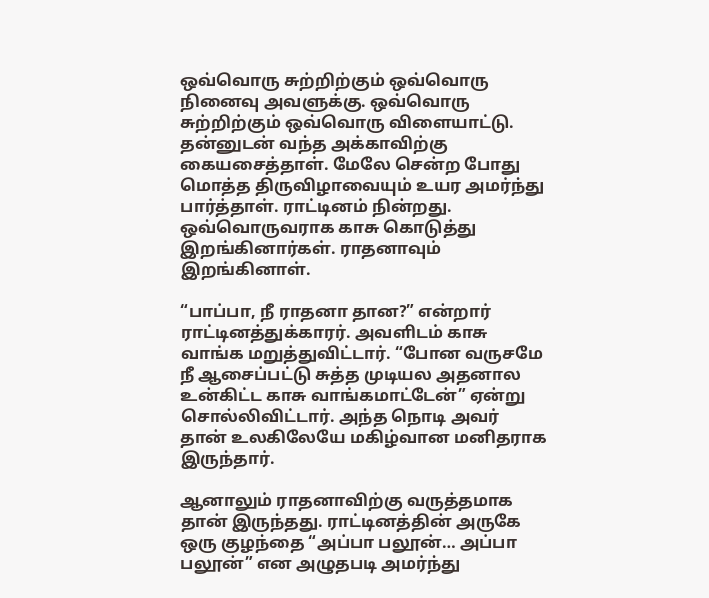ஒவ்வொரு சுற்றிற்கும் ஒவ்வொரு நினைவு அவளுக்கு. ஒவ்வொரு சுற்றிற்கும் ஒவ்வொரு விளையாட்டு. தன்னுடன் வந்த அக்காவிற்கு கையசைத்தாள். மேலே சென்ற போது மொத்த திருவிழாவையும் உயர அமர்ந்து பார்த்தாள். ராட்டினம் நின்றது. ஒவ்வொருவராக காசு கொடுத்து இறங்கினார்கள். ராதனாவும் இறங்கினாள்.

“பாப்பா, நீ ராதனா தான?” என்றார் ராட்டினத்துக்காரர். அவளிடம் காசு வாங்க மறுத்துவிட்டார். “போன வருசமே நீ ஆசைப்பட்டு சுத்த முடியல அதனால உன்கிட்ட காசு வாங்கமாட்டேன்” ஏன்று சொல்லிவிட்டார். அந்த நொடி அவர் தான் உலகிலேயே மகிழ்வான மனிதராக இருந்தார்.

ஆனாலும் ராதனாவிற்கு வருத்தமாக தான் இருந்தது. ராட்டினத்தின் அருகே ஒரு குழந்தை “அப்பா பலூன்… அப்பா பலூன்” என அழுதபடி அமர்ந்து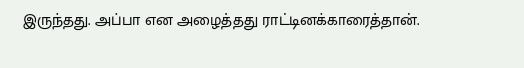இருந்தது. அப்பா என அழைத்தது ராட்டினக்காரைத்தான்.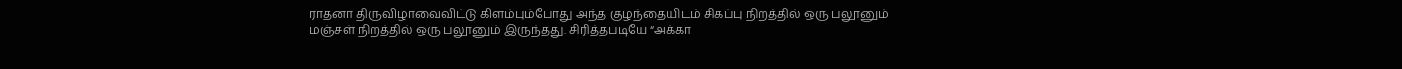ராதனா திருவிழாவைவிட்டு கிளம்பும்போது அந்த குழந்தையிடம் சிகப்பு நிறத்தில் ஒரு பலூனும் மஞ்சள் நிறத்தில் ஒரு பலூனும் இருந்தது. சிரித்தபடியே “அக்கா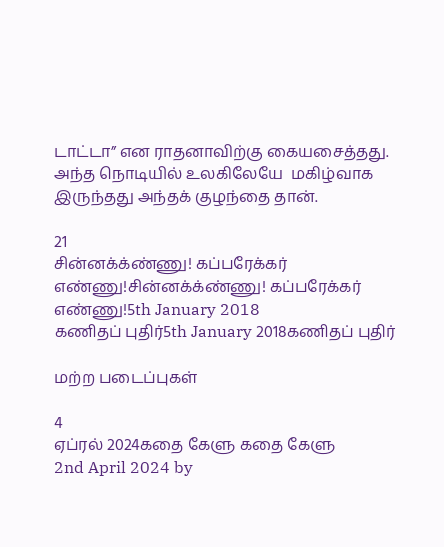டாட்டா” என ராதனாவிற்கு கையசைத்தது. அந்த நொடியில் உலகிலேயே  மகிழ்வாக இருந்தது அந்தக் குழந்தை தான்.

21
சின்னக்க்ண்ணு! கப்பரேக்கர் எண்ணு!சின்னக்க்ண்ணு! கப்பரேக்கர் எண்ணு!5th January 2018
கணிதப் புதிர்5th January 2018கணிதப் புதிர்

மற்ற படைப்புகள்

4
ஏப்ரல் 2024கதை கேளு கதை கேளு
2nd April 2024 by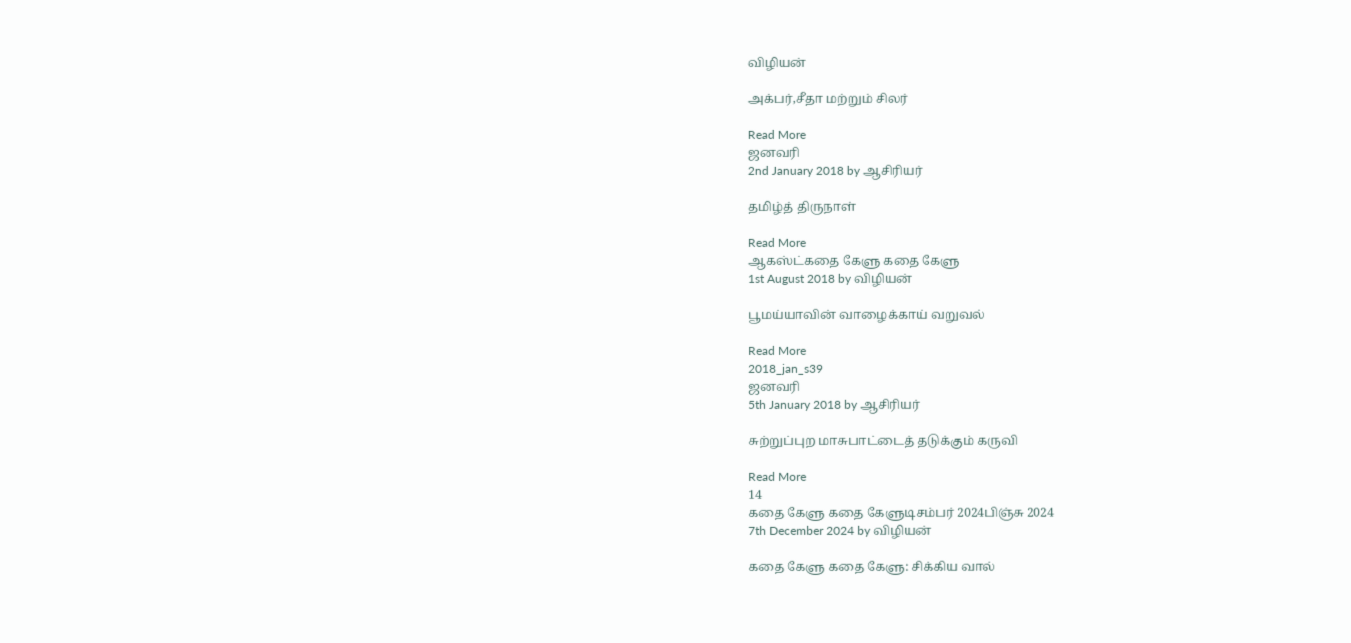விழியன்

அக்பர்,சீதா மற்றும் சிலர்

Read More
ஜனவரி
2nd January 2018 by ஆசிரியர்

தமிழ்த் திருநாள்

Read More
ஆகஸ்ட்கதை கேளு கதை கேளு
1st August 2018 by விழியன்

பூமய்யாவின் வாழைக்காய் வறுவல்

Read More
2018_jan_s39
ஜனவரி
5th January 2018 by ஆசிரியர்

சுற்றுப்புற மாசுபாட்டைத் தடுக்கும் கருவி

Read More
14
கதை கேளு கதை கேளுடிசம்பர் 2024பிஞ்சு 2024
7th December 2024 by விழியன்

கதை கேளு கதை கேளு: சிக்கிய வால்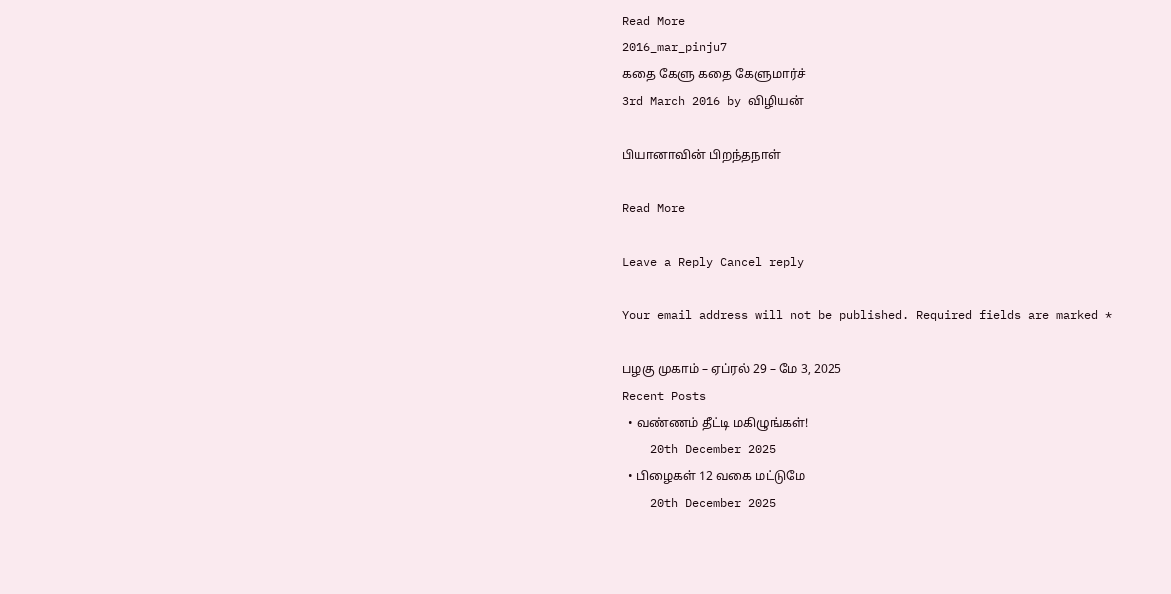Read More
2016_mar_pinju7
கதை கேளு கதை கேளுமார்ச்
3rd March 2016 by விழியன்

பியானாவின் பிறந்தநாள்

Read More

Leave a Reply Cancel reply

Your email address will not be published. Required fields are marked *

பழகு முகாம் – ஏப்ரல் 29 – மே 3, 2025
Recent Posts
  • வண்ணம் தீட்டி மகிழுங்கள்!
    20th December 2025
  • பிழைகள் 12 வகை மட்டுமே
    20th December 2025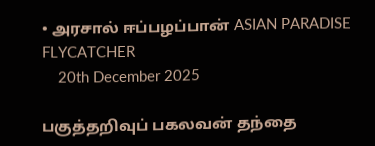• அரசால் ஈப்பழப்பான் ASIAN PARADISE FLYCATCHER
    20th December 2025

பகுத்தறிவுப் பகலவன் தந்தை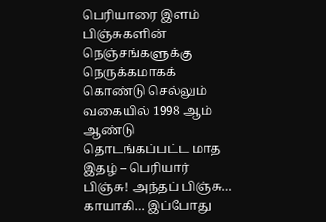பெரியாரை இளம் பிஞ்சுகளின் நெஞ்சங்களுக்கு நெருக்கமாகக் கொண்டு செல்லும் வகையில் 1998 ஆம் ஆண்டு தொடங்கப்பட்ட மாத இதழ் – பெரியார் பிஞ்சு! அந்தப் பிஞ்சு… காயாகி… இப்போது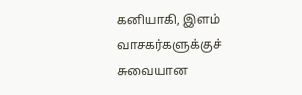கனியாகி, இளம் வாசகர்களுக்குச் சுவையான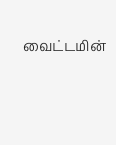வைட்டமின்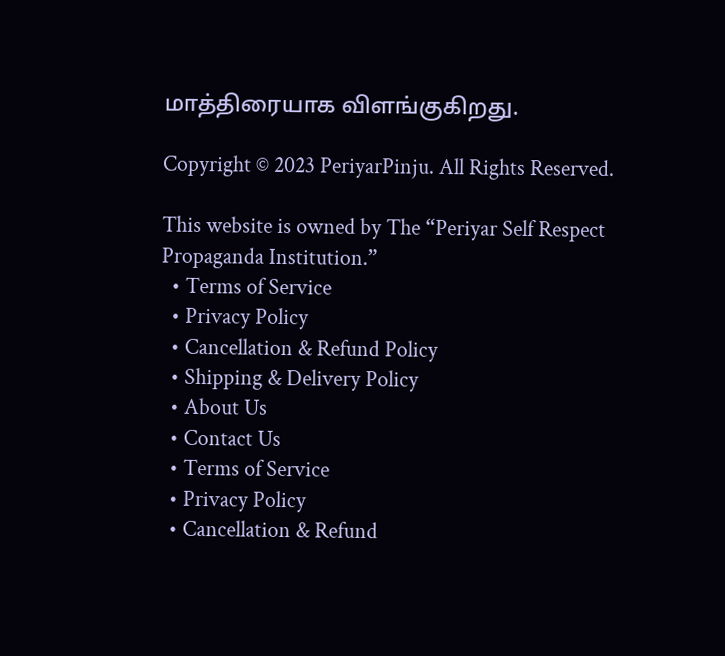மாத்திரையாக விளங்குகிறது.

Copyright © 2023 PeriyarPinju. All Rights Reserved.

This website is owned by The “Periyar Self Respect Propaganda Institution.”
  • Terms of Service
  • Privacy Policy
  • Cancellation & Refund Policy
  • Shipping & Delivery Policy
  • About Us
  • Contact Us
  • Terms of Service
  • Privacy Policy
  • Cancellation & Refund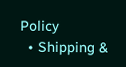Policy
  • Shipping &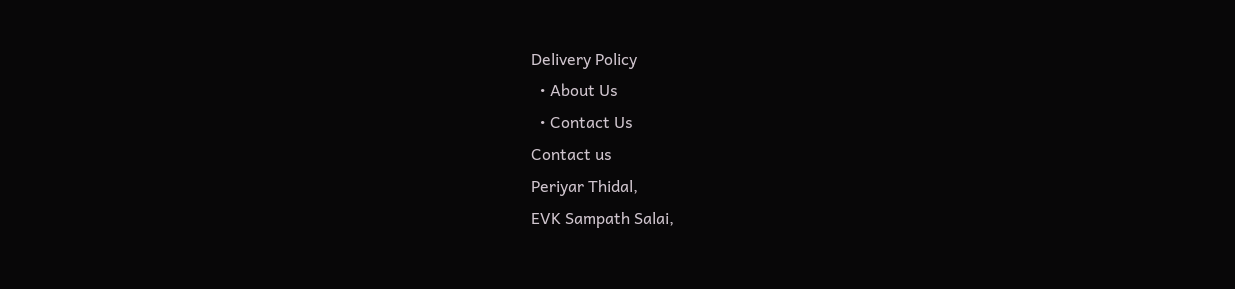Delivery Policy
  • About Us
  • Contact Us
Contact us
Periyar Thidal,
EVK Sampath Salai,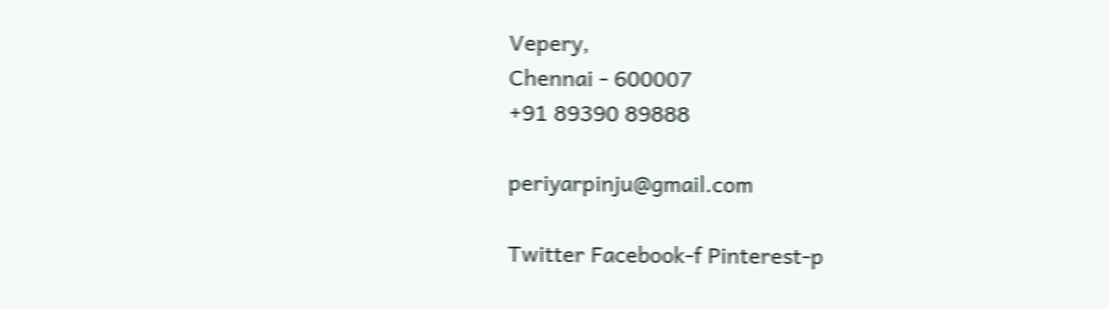Vepery,
Chennai - 600007
+91 89390 89888

periyarpinju@gmail.com

Twitter Facebook-f Pinterest-p